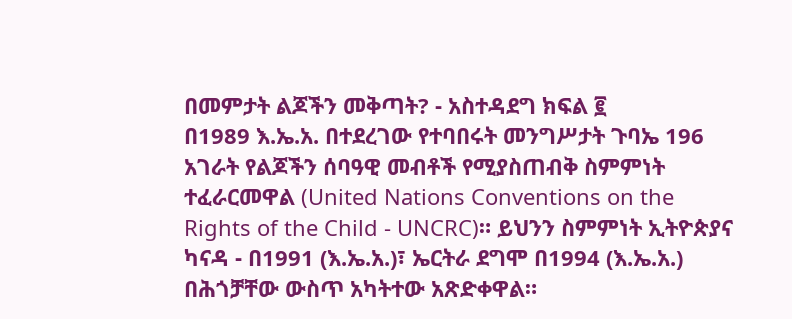በመምታት ልጆችን መቅጣት? - አስተዳደግ ክፍል ፪
በ1989 እ.ኤ.አ. በተደረገው የተባበሩት መንግሥታት ጉባኤ 196 አገራት የልጆችን ሰባዓዊ መብቶች የሚያስጠብቅ ስምምነት ተፈራርመዋል (United Nations Conventions on the Rights of the Child - UNCRC)። ይህንን ስምምነት ኢትዮጵያና ካናዳ - በ1991 (እ.ኤ.አ.)፣ ኤርትራ ደግሞ በ1994 (እ.ኤ.አ.) በሕጎቻቸው ውስጥ አካትተው አጽድቀዋል።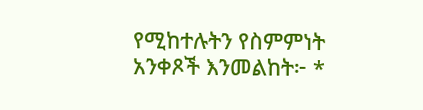የሚከተሉትን የስምምነት አንቀጾች እንመልከት፦ *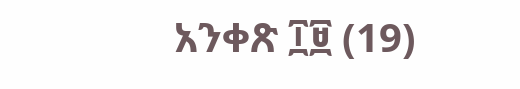አንቀጽ ፲፱ (19)